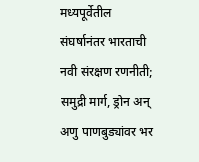मध्यपूर्वेतील संघर्षानंतर भारताची नवी संरक्षण रणनीती; समुद्री मार्ग, ड्रोन अन् अणु पाणबुड्यांवर भर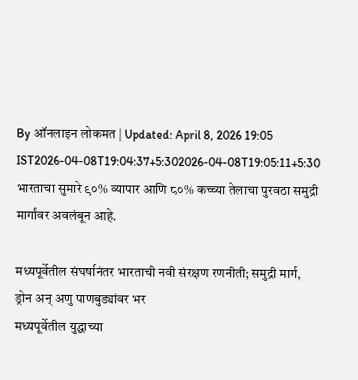By ऑनलाइन लोकमत | Updated: April 8, 2026 19:05 IST2026-04-08T19:04:37+5:302026-04-08T19:05:11+5:30
भारताचा सुमारे ९०% व्यापार आणि ८०% कच्च्या तेलाचा पुरवठा समुद्री मार्गांवर अवलंबून आहे.

मध्यपूर्वेतील संघर्षानंतर भारताची नवी संरक्षण रणनीती; समुद्री मार्ग, ड्रोन अन् अणु पाणबुड्यांवर भर
मध्यपूर्वेतील युद्धाच्या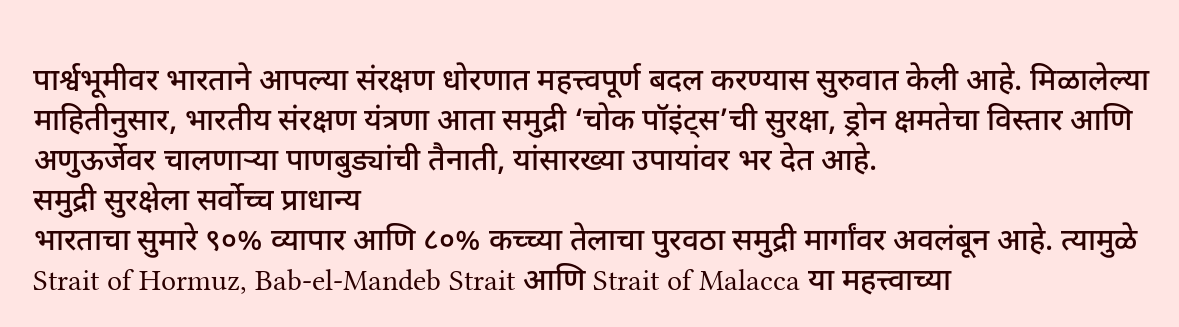पार्श्वभूमीवर भारताने आपल्या संरक्षण धोरणात महत्त्वपूर्ण बदल करण्यास सुरुवात केली आहे. मिळालेल्या माहितीनुसार, भारतीय संरक्षण यंत्रणा आता समुद्री ‘चोक पॉइंट्स’ची सुरक्षा, ड्रोन क्षमतेचा विस्तार आणि अणुऊर्जेवर चालणाऱ्या पाणबुड्यांची तैनाती, यांसारख्या उपायांवर भर देत आहे.
समुद्री सुरक्षेला सर्वोच्च प्राधान्य
भारताचा सुमारे ९०% व्यापार आणि ८०% कच्च्या तेलाचा पुरवठा समुद्री मार्गांवर अवलंबून आहे. त्यामुळे Strait of Hormuz, Bab-el-Mandeb Strait आणि Strait of Malacca या महत्त्वाच्या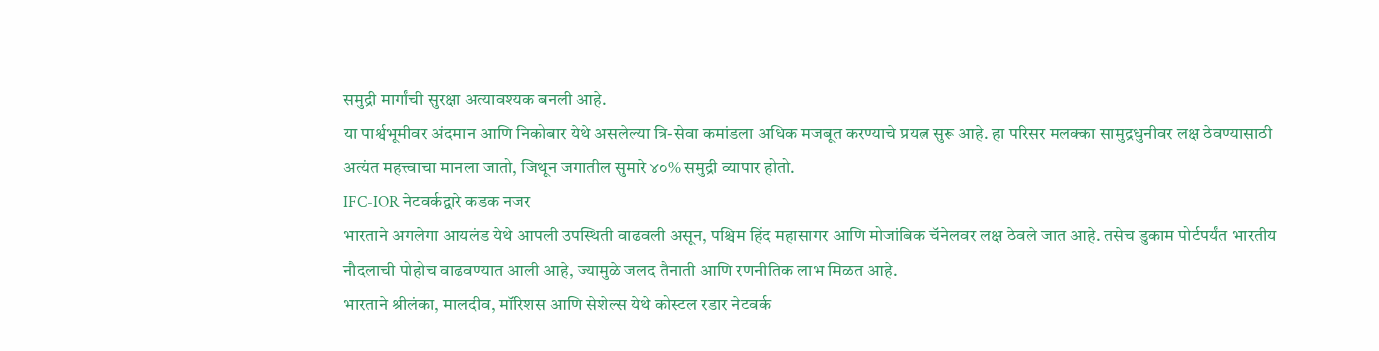समुद्री मार्गांची सुरक्षा अत्यावश्यक बनली आहे.
या पार्श्वभूमीवर अंदमान आणि निकोबार येथे असलेल्या त्रि-सेवा कमांडला अधिक मजबूत करण्याचे प्रयत्न सुरू आहे. हा परिसर मलक्का सामुद्रधुनीवर लक्ष ठेवण्यासाठी अत्यंत महत्त्वाचा मानला जातो, जिथून जगातील सुमारे ४०% समुद्री व्यापार होतो.
IFC-IOR नेटवर्कद्वारे कडक नजर
भारताने अगलेगा आयलंड येथे आपली उपस्थिती वाढवली असून, पश्चिम हिंद महासागर आणि मोजांबिक चॅनेलवर लक्ष ठेवले जात आहे. तसेच डुकाम पोर्टपर्यंत भारतीय नौदलाची पोहोच वाढवण्यात आली आहे, ज्यामुळे जलद तैनाती आणि रणनीतिक लाभ मिळत आहे.
भारताने श्रीलंका, मालदीव, मॉरिशस आणि सेशेल्स येथे कोस्टल रडार नेटवर्क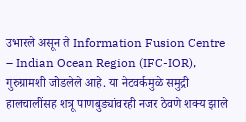उभारले असून ते Information Fusion Centre – Indian Ocean Region (IFC-IOR), गुरुग्रामशी जोडलेले आहे. या नेटवर्कमुळे समुद्री हालचालींसह शत्रू पाणबुड्यांवरही नजर ठेवणे शक्य झाले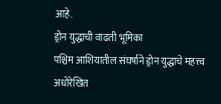आहे.
ड्रोन युद्धाची वाढती भूमिका
पश्चिम आशियातील संघर्षाने ड्रोन युद्धाचे महत्त्व अधोरेखित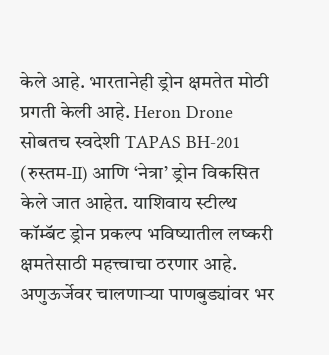केले आहे. भारतानेही ड्रोन क्षमतेत मोठी प्रगती केली आहे. Heron Drone सोबतच स्वदेशी TAPAS BH-201 (रुस्तम-II) आणि ‘नेत्रा’ ड्रोन विकसित केले जात आहेत. याशिवाय स्टील्थ कॉम्बॅट ड्रोन प्रकल्प भविष्यातील लष्करी क्षमतेसाठी महत्त्वाचा ठरणार आहे.
अणुऊर्जेवर चालणाऱ्या पाणबुड्यांवर भर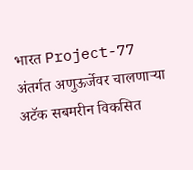भारत Project-77 अंतर्गत अणुऊर्जेवर चालणाऱ्या अटॅक सबमरीन विकसित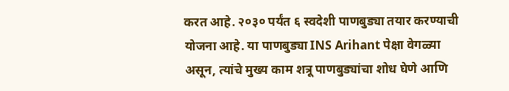करत आहे. २०३० पर्यंत ६ स्वदेशी पाणबुड्या तयार करण्याची योजना आहे. या पाणबुड्या INS Arihant पेक्षा वेगळ्या असून, त्यांचे मुख्य काम शत्रू पाणबुड्यांचा शोध घेणे आणि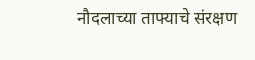नौदलाच्या ताफ्याचे संरक्षण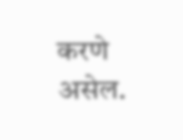करणे असेल.